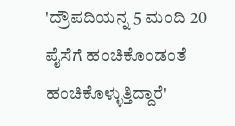'ದ್ರೌಪದಿಯನ್ನ 5 ಮಂದಿ 20 ಪೈಸೆಗೆ ಹಂಚಿಕೊಂಡಂತೆ ಹಂಚಿಕೊಳ್ಳುತ್ತಿದ್ದಾರೆ'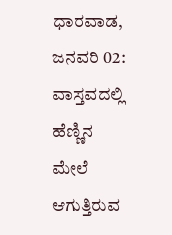ಧಾರವಾಡ, ಜನವರಿ 02: ವಾಸ್ತವದಲ್ಲಿ ಹೆಣ್ಣಿನ ಮೇಲೆ ಆಗುತ್ತಿರುವ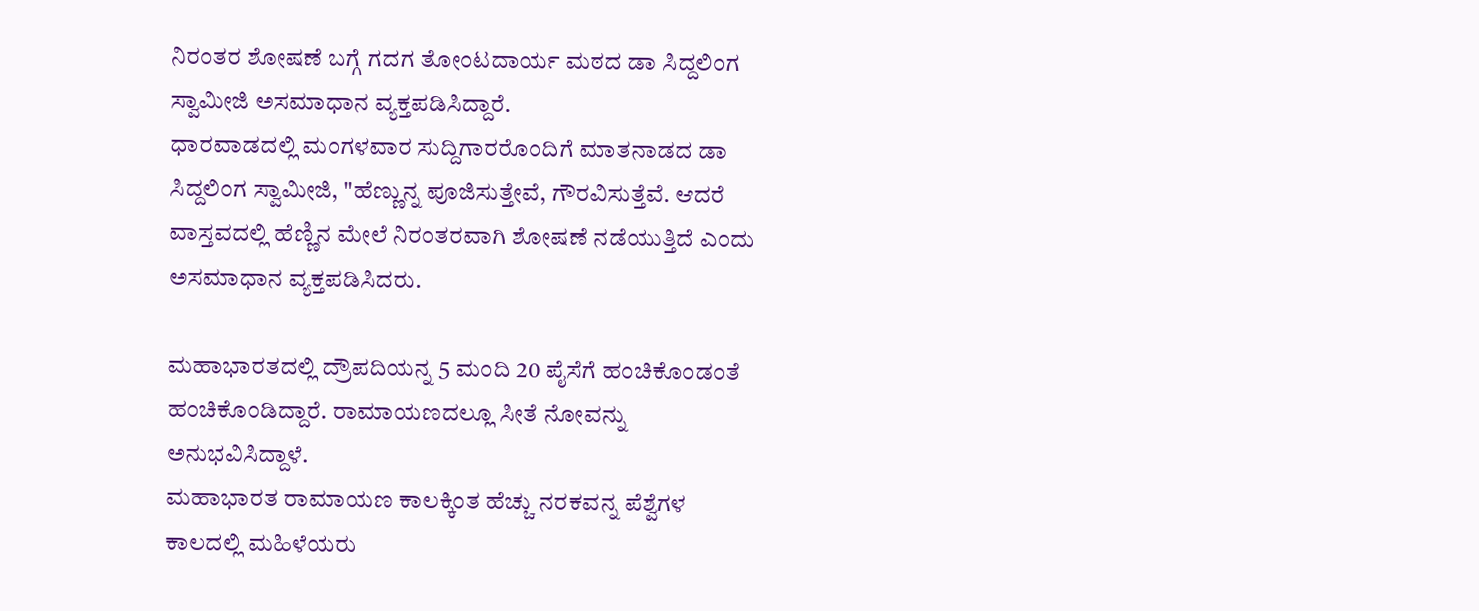ನಿರಂತರ ಶೋಷಣೆ ಬಗ್ಗೆ ಗದಗ ತೋಂಟದಾರ್ಯ ಮಠದ ಡಾ ಸಿದ್ದಲಿಂಗ ಸ್ವಾಮೀಜಿ ಅಸಮಾಧಾನ ವ್ಯಕ್ತಪಡಿಸಿದ್ದಾರೆ.
ಧಾರವಾಡದಲ್ಲಿ ಮಂಗಳವಾರ ಸುದ್ದಿಗಾರರೊಂದಿಗೆ ಮಾತನಾಡದ ಡಾ ಸಿದ್ದಲಿಂಗ ಸ್ವಾಮೀಜಿ, "ಹೆಣ್ಣುನ್ನ ಪೂಜಿಸುತ್ತೇವೆ, ಗೌರವಿಸುತ್ತೆವೆ. ಆದರೆ ವಾಸ್ತವದಲ್ಲಿ ಹೆಣ್ಣಿನ ಮೇಲೆ ನಿರಂತರವಾಗಿ ಶೋಷಣೆ ನಡೆಯುತ್ತಿದೆ ಎಂದು ಅಸಮಾಧಾನ ವ್ಯಕ್ತಪಡಿಸಿದರು.

ಮಹಾಭಾರತದಲ್ಲಿ ದ್ರೌಪದಿಯನ್ನ 5 ಮಂದಿ 20 ಪೈಸೆಗೆ ಹಂಚಿಕೊಂಡಂತೆ ಹಂಚಿಕೊಂಡಿದ್ದಾರೆ. ರಾಮಾಯಣದಲ್ಲೂ ಸೀತೆ ನೋವನ್ನು ಅನುಭವಿಸಿದ್ದಾಳೆ.
ಮಹಾಭಾರತ ರಾಮಾಯಣ ಕಾಲಕ್ಕಿಂತ ಹೆಚ್ಚು ನರಕವನ್ನ ಪೆಶ್ವೆಗಳ ಕಾಲದಲ್ಲಿ ಮಹಿಳೆಯರು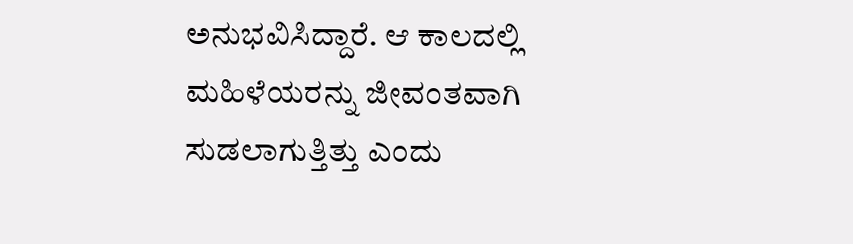ಅನುಭವಿಸಿದ್ದಾರೆ. ಆ ಕಾಲದಲ್ಲಿ ಮಹಿಳೆಯರನ್ನು ಜೀವಂತವಾಗಿ ಸುಡಲಾಗುತ್ತಿತ್ತು ಎಂದು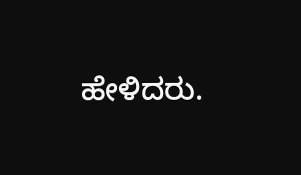ಹೇಳಿದರು.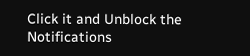Click it and Unblock the Notifications